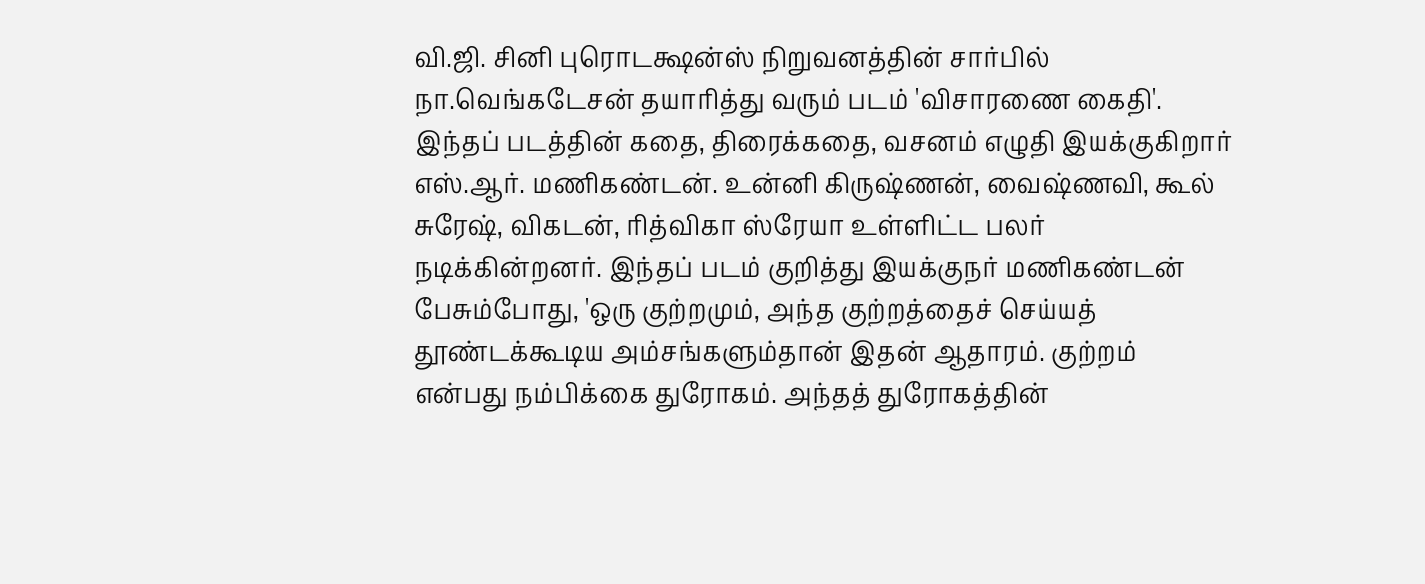வி.ஜி. சினி புரொடக்ஷன்ஸ் நிறுவனத்தின் சார்பில் நா.வெங்கடேசன் தயாரித்து வரும் படம் 'விசாரணை கைதி'. இந்தப் படத்தின் கதை, திரைக்கதை, வசனம் எழுதி இயக்குகிறார் எஸ்.ஆர். மணிகண்டன். உன்னி கிருஷ்ணன், வைஷ்ணவி, கூல் சுரேஷ், விகடன், ரித்விகா ஸ்ரேயா உள்ளிட்ட பலர் நடிக்கின்றனர். இந்தப் படம் குறித்து இயக்குநர் மணிகண்டன் பேசும்போது, 'ஒரு குற்றமும், அந்த குற்றத்தைச் செய்யத் தூண்டக்கூடிய அம்சங்களும்தான் இதன் ஆதாரம். குற்றம் என்பது நம்பிக்கை துரோகம். அந்தத் துரோகத்தின்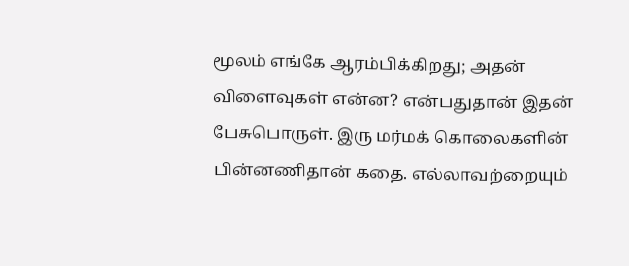மூலம் எங்கே ஆரம்பிக்கிறது; அதன் விளைவுகள் என்ன? என்பதுதான் இதன் பேசுபொருள். இரு மர்மக் கொலைகளின் பின்னணிதான் கதை. எல்லாவற்றையும்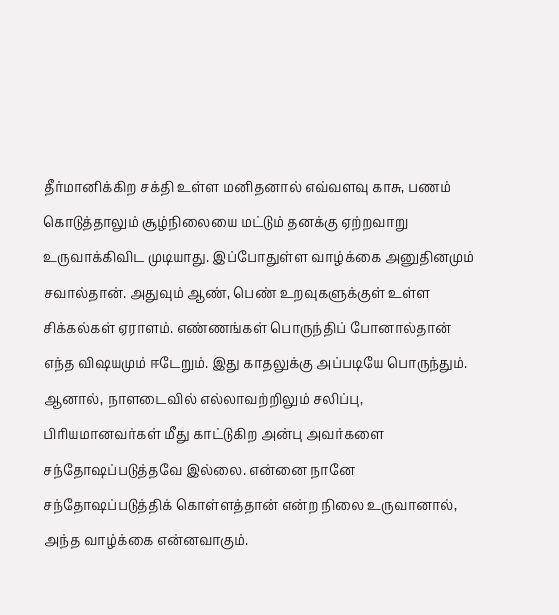தீர்மானிக்கிற சக்தி உள்ள மனிதனால் எவ்வளவு காசு, பணம் கொடுத்தாலும் சூழ்நிலையை மட்டும் தனக்கு ஏற்றவாறு உருவாக்கிவிட முடியாது. இப்போதுள்ள வாழ்க்கை அனுதினமும் சவால்தான். அதுவும் ஆண், பெண் உறவுகளுக்குள் உள்ள சிக்கல்கள் ஏராளம். எண்ணங்கள் பொருந்திப் போனால்தான் எந்த விஷயமும் ஈடேறும். இது காதலுக்கு அப்படியே பொருந்தும். ஆனால், நாளடைவில் எல்லாவற்றிலும் சலிப்பு, பிரியமானவர்கள் மீது காட்டுகிற அன்பு அவர்களை சந்தோஷப்படுத்தவே இல்லை. என்னை நானே சந்தோஷப்படுத்திக் கொள்ளத்தான் என்ற நிலை உருவானால், அந்த வாழ்க்கை என்னவாகும்.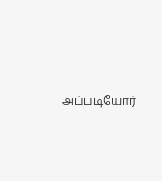அப்படியோர்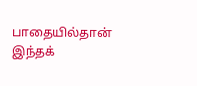பாதையில்தான் இந்தக்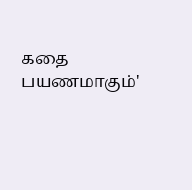கதை பயணமாகும்'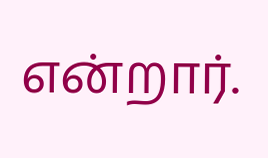என்றார்.